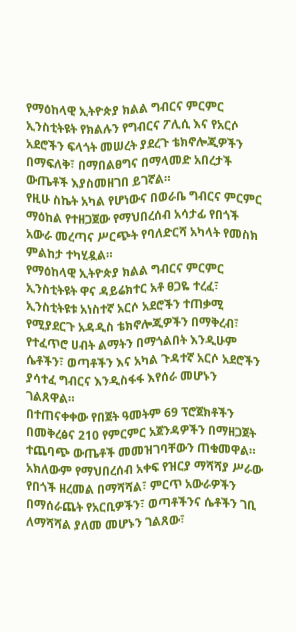የማዕከላዊ ኢትዮጵያ ክልል ግብርና ምርምር ኢንስቲትዩት የክልሉን የግብርና ፖሊሲ እና የአርሶ አደሮችን ፍላጎት መሠረት ያደረጉ ቴክኖሎጂዎችን በማፍለቅ፣ በማበልፀግና በማላመድ አበረታች ውጤቶች እያስመዘገበ ይገኛል።
የዚሁ ስኬት አካል የሆነውና በወራቤ ግብርና ምርምር ማዕከል የተዘጋጀው የማህበረሰብ አሳታፊ የበጎች አውራ መረጣና ሥርጭት የባለድርሻ አካላት የመስክ ምልከታ ተካሂዷል።
የማዕከላዊ ኢትዮጵያ ክልል ግብርና ምርምር ኢንስቲትዩት ዋና ዳይሬክተር አቶ ፀጋዬ ተረፈ፣ ኢንስቲትዩቱ አነስተኛ አርሶ አደሮችን ተጠቃሚ የሚያደርጉ አዳዲስ ቴክኖሎጂዎችን በማቅረብ፣ የተፈጥሮ ሀብት ልማትን በማጎልበት እንዲሁም ሴቶችን፣ ወጣቶችን እና አካል ጉዳተኛ አርሶ አደሮችን ያሳተፈ ግብርና እንዲስፋፋ እየሰራ መሆኑን ገልጸዋል።
በተጠናቀቀው የበጀት ዓመትም 69 ፕሮጀክቶችን በመቅረፅና 210 የምርምር አጀንዳዎችን በማዘጋጀት ተጨባጭ ውጤቶች መመዝገባቸውን ጠቁመዋል።
አክለውም የማህበረሰብ አቀፍ የዝርያ ማሻሻያ ሥራው የበጎች ዘረመል በማሻሻል፣ ምርጥ አውራዎችን በማሰራጨት የአርቢዎችን፣ ወጣቶችንና ሴቶችን ገቢ ለማሻሻል ያለመ መሆኑን ገልጸው፣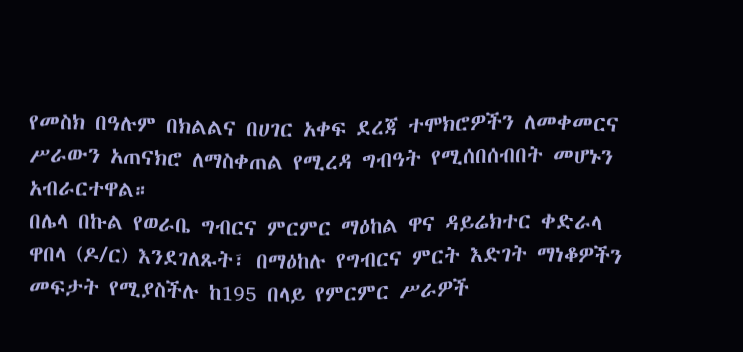የመስክ በዓሉም በክልልና በሀገር አቀፍ ደረጃ ተሞክሮዎችን ለመቀመርና ሥራውን አጠናክሮ ለማስቀጠል የሚረዳ ግብዓት የሚሰበሰብበት መሆኑን አብራርተዋል።
በሌላ በኩል የወራቤ ግብርና ምርምር ማዕከል ዋና ዳይሬክተር ቀድራላ ዋበላ (ዶ/ር) እንደገለጹት፣ በማዕከሉ የግብርና ምርት እድገት ማነቆዎችን መፍታት የሚያስችሉ ከ195 በላይ የምርምር ሥራዎች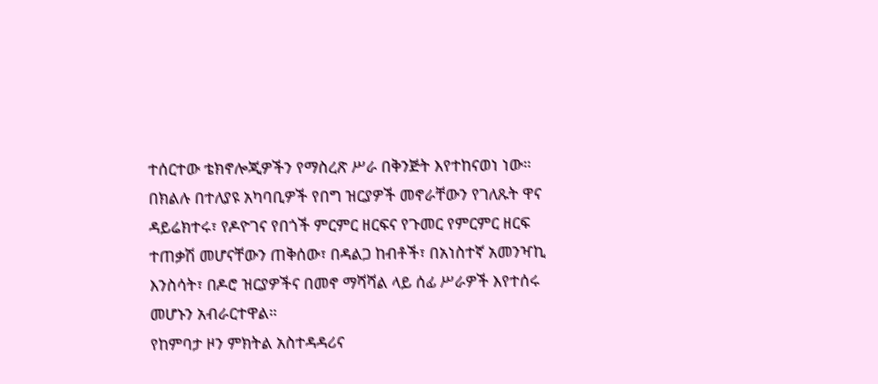ተሰርተው ቴክኖሎጂዎችን የማስረጽ ሥራ በቅንጅት እየተከናወነ ነው።
በክልሉ በተለያዩ አካባቢዎች የበግ ዝርያዎች መኖራቸውን የገለጹት ዋና ዳይሬክተሩ፣ የዶዮገና የበጎች ምርምር ዘርፍና የጉመር የምርምር ዘርፍ ተጠቃሽ መሆናቸውን ጠቅሰው፣ በዳልጋ ከብቶች፣ በአነስተኛ አመንዣኪ እንስሳት፣ በዶሮ ዝርያዎችና በመኖ ማሻሻል ላይ ሰፊ ሥራዎች እየተሰሩ መሆኑን አብራርተዋል።
የከምባታ ዞን ምክትል አስተዳዳሪና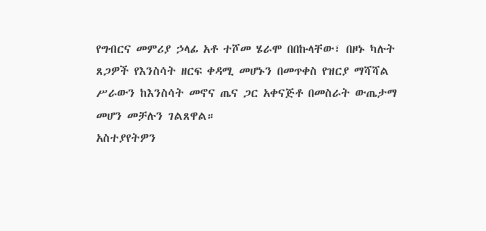የግብርና መምሪያ ኃላፊ አቶ ተሾመ ሄራሞ በበኩላቸው፣ በዞኑ ካሉት ጸጋዎች የእንስሳት ዘርፍ ቀዳሚ መሆኑን በመጥቀስ የዝርያ ማሻሻል ሥራውን ከእንስሳት መኖና ጤና ጋር አቀናጅቶ በመስራት ውጤታማ መሆን መቻሉን ገልጸዋል።
አስተያየትዎን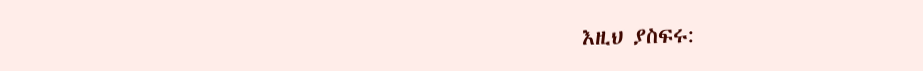እዚህ ያስፍሩ: